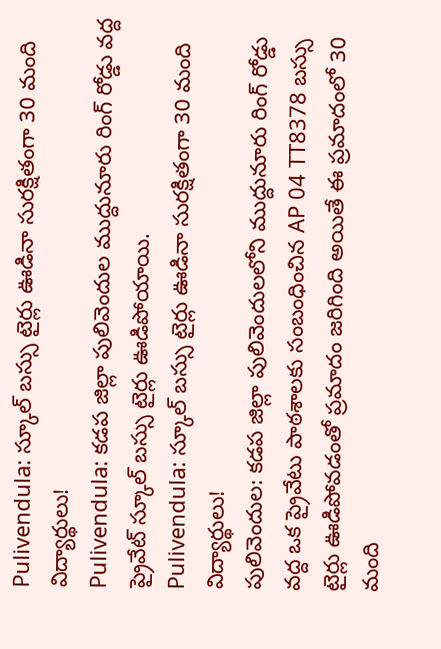Pulivendula: స్కూల్ బస్సు టైర్లు ఊడినా సురక్షితంగా 30 మంది విద్యార్థులు!
Pulivendula: కడప జిల్లా పులివెందుల ముద్దునూరు రింగ్ రోడ్డు వద్ద ప్రైవేట్ స్కూల్ బస్సు టైర్లు ఊడిపోయాయి.
Pulivendula: స్కూల్ బస్సు టైర్లు ఊడినా సురక్షితంగా 30 మంది విద్యార్థులు!
పులివెందుల: కడప జిల్లా పులివెందులలోని ముద్దునూరు రింగ్ రోడ్డు వద్ద ఒక ప్రైవేటు పాఠశాలకు సంబంధించిన AP 04 TT8378 బస్సు టైర్లు ఊడిపోవడంతో ప్రమాదం జరిగింది అయితే ఈ ప్రమాదంలో 30 మంది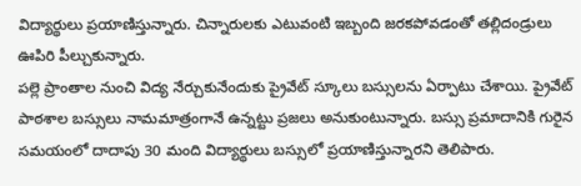విద్యార్థులు ప్రయాణిస్తున్నారు. చిన్నారులకు ఎటువంటి ఇబ్బంది జరకపోవడంతో తల్లిదండ్రులు ఊపిరి పీల్చుకున్నారు.
పల్లె ప్రాంతాల నుంచి విద్య నేర్చుకునేందుకు ప్రైవేట్ స్కూలు బస్సులను ఏర్పాటు చేశాయి. ప్రైవేట్ పాఠశాల బస్సులు నామమాత్రంగానే ఉన్నట్టు ప్రజలు అనుకుంటున్నారు. బస్సు ప్రమాదానికి గురైన సమయంలో దాదాపు 30 మంది విద్యార్థులు బస్సులో ప్రయాణిస్తున్నారని తెలిపారు.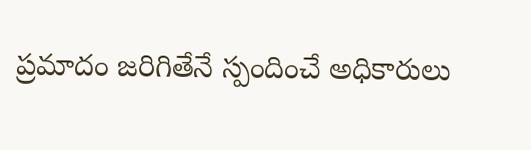ప్రమాదం జరిగితేనే స్పందించే అధికారులు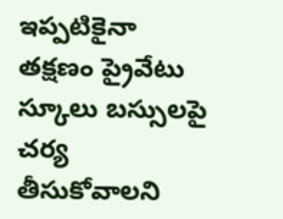ఇప్పటికైనా తక్షణం ప్రైవేటు స్కూలు బస్సులపై చర్య తీసుకోవాలని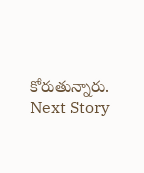కోరుతున్నారు.
Next Story